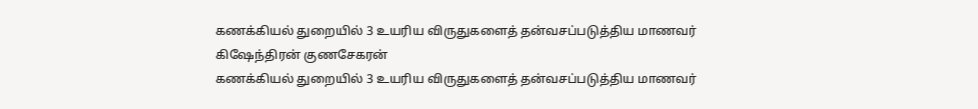கணக்கியல் துறையில் 3 உயரிய விருதுகளைத் தன்வசப்படுத்திய மாணவர் கிஷேந்திரன் குணசேகரன்
கணக்கியல் துறையில் 3 உயரிய விருதுகளைத் தன்வசப்படுத்திய மாணவர்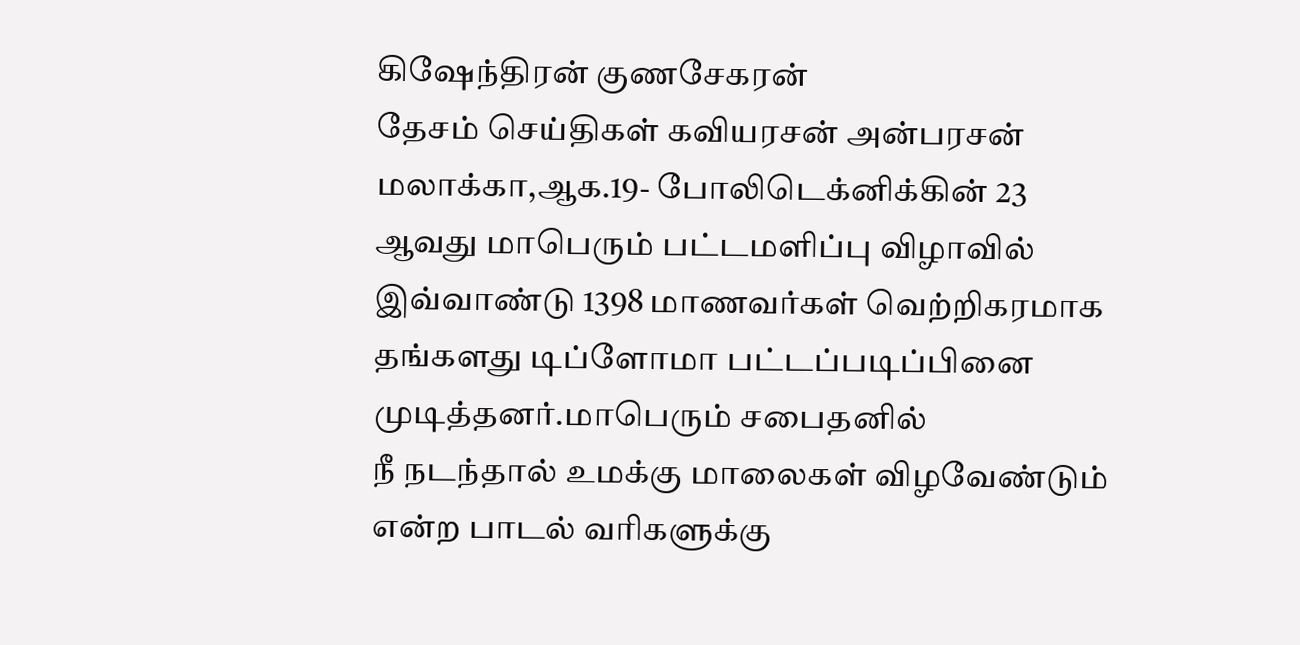கிஷேந்திரன் குணசேகரன்
தேசம் செய்திகள் கவியரசன் அன்பரசன்
மலாக்கா,ஆக.19- போலிடெக்னிக்கின் 23 ஆவது மாபெரும் பட்டமளிப்பு விழாவில் இவ்வாண்டு 1398 மாணவர்கள் வெற்றிகரமாக தங்களது டிப்ளோமா பட்டப்படிப்பினை முடித்தனர்.மாபெரும் சபைதனில்
நீ நடந்தால் உமக்கு மாலைகள் விழவேண்டும் என்ற பாடல் வரிகளுக்கு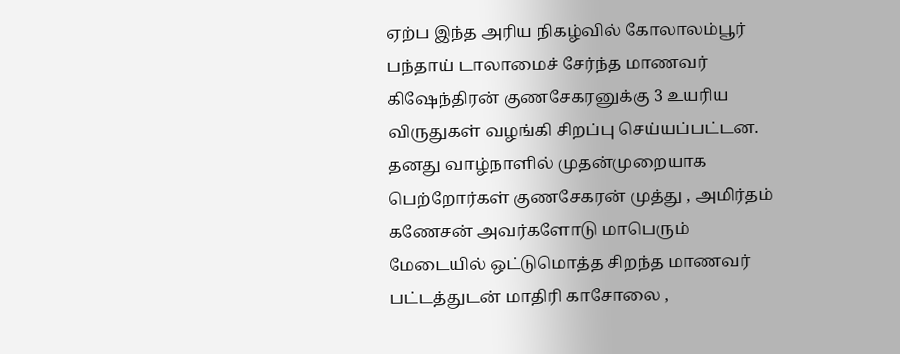ஏற்ப இந்த அரிய நிகழ்வில் கோலாலம்பூர் பந்தாய் டாலாமைச் சேர்ந்த மாணவர் கிஷேந்திரன் குணசேகரனுக்கு 3 உயரிய விருதுகள் வழங்கி சிறப்பு செய்யப்பட்டன.
தனது வாழ்நாளில் முதன்முறையாக பெற்றோர்கள் குணசேகரன் முத்து , அமிர்தம் கணேசன் அவர்களோடு மாபெரும் மேடையில் ஒட்டுமொத்த சிறந்த மாணவர் பட்டத்துடன் மாதிரி காசோலை ,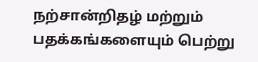நற்சான்றிதழ் மற்றும் பதக்கங்களையும் பெற்று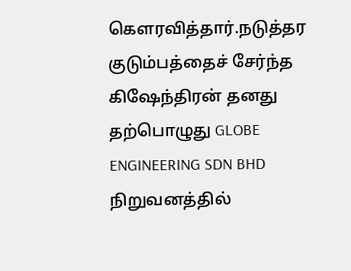கௌரவித்தார்.நடுத்தர குடும்பத்தைச் சேர்ந்த கிஷேந்திரன் தனது தற்பொழுது GLOBE ENGINEERING SDN BHD நிறுவனத்தில்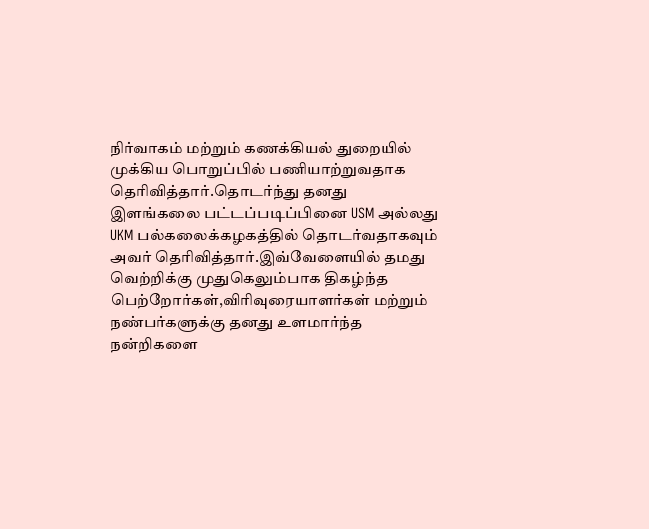நிர்வாகம் மற்றும் கணக்கியல் துறையில் முக்கிய பொறுப்பில் பணியாற்றுவதாக தெரிவித்தார்.தொடர்ந்து தனது இளங்கலை பட்டப்படிப்பினை USM அல்லது UKM பல்கலைக்கழகத்தில் தொடர்வதாகவும் அவர் தெரிவித்தார்.இவ்வேளையில் தமது வெற்றிக்கு முதுகெலும்பாக திகழ்ந்த பெற்றோர்கள்,விரிவுரையாளர்கள் மற்றும் நண்பர்களுக்கு தனது உளமார்ந்த நன்றிகளை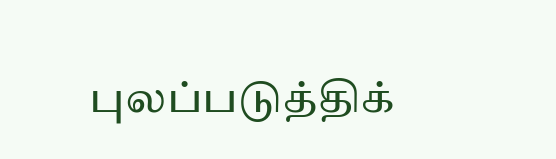புலப்படுத்திக்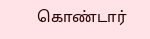கொண்டார்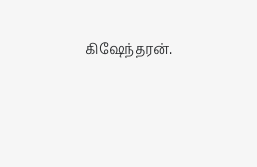கிஷேந்தரன்.